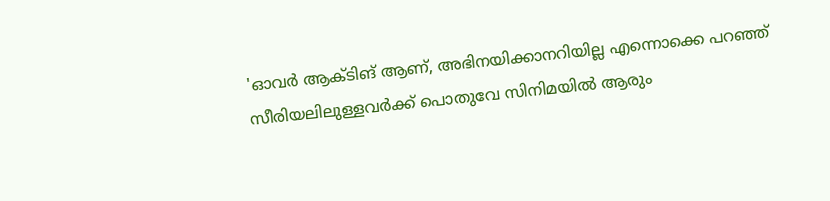'ഓവർ ആക്ടിങ് ആണ്, അഭിനയിക്കാനറിയില്ല എന്നൊക്കെ പറഞ്ഞ് സീരിയലിലുള്ളവർക്ക് പൊതുവേ സിനിമയിൽ ആരും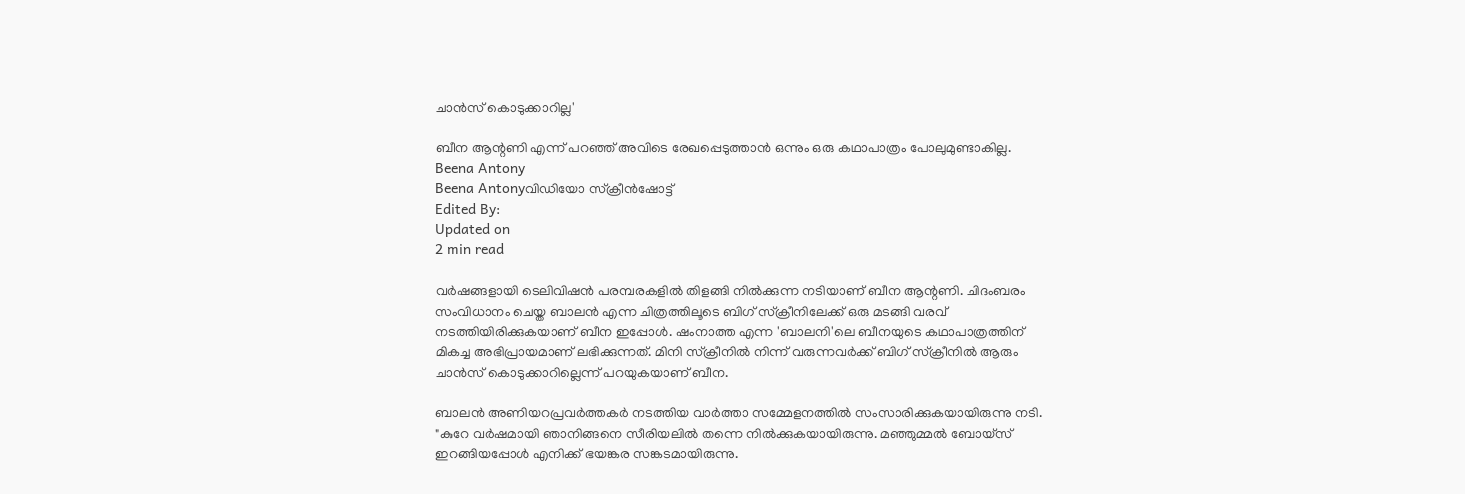ചാൻസ് കൊടുക്കാറില്ല'

ബീന ആന്റണി എന്ന് പറഞ്ഞ് അവിടെ രേഖപ്പെടുത്താൻ ഒന്നും ഒരു കഥാപാത്രം പോലുമുണ്ടാകില്ല.
Beena Antony
Beena Antonyവിഡിയോ സ്ക്രീൻഷോട്ട്
Edited By:
Updated on
2 min read

വർഷങ്ങളായി ടെലിവിഷൻ പരമ്പരകളിൽ തിളങ്ങി നിൽക്കുന്ന നടിയാണ് ബീന ആന്റണി. ചിദംബരം സംവിധാനം ചെയ്ത ബാലൻ എന്ന ചിത്രത്തിലൂടെ ബിഗ് സ്ക്രീനിലേക്ക് ഒരു മടങ്ങി വരവ് നടത്തിയിരിക്കുകയാണ് ബീന ഇപ്പോൾ. ഷംനാത്ത എന്ന 'ബാലനി'ലെ ബീനയുടെ കഥാപാത്രത്തിന് മികച്ച അഭിപ്രായമാണ് ലഭിക്കുന്നത്. മിനി സ്ക്രീനിൽ നിന്ന് വരുന്നവർക്ക് ബിഗ് സ്ക്രീനിൽ ആരും ചാൻസ് കൊടുക്കാറില്ലെന്ന് പറയുകയാണ് ബീന.

ബാലൻ അണിയറപ്രവർത്തകർ നടത്തിയ വാർത്താ സമ്മേളനത്തിൽ സംസാരിക്കുകയായിരുന്നു നടി. "കുറേ വർഷമായി ഞാനിങ്ങനെ സീരിയലിൽ തന്നെ നിൽക്കുകയായിരുന്നു. മഞ്ഞുമ്മൽ ബോയ്സ് ഇറങ്ങിയപ്പോൾ‌ എനിക്ക് ഭയങ്കര സങ്കടമായിരുന്നു.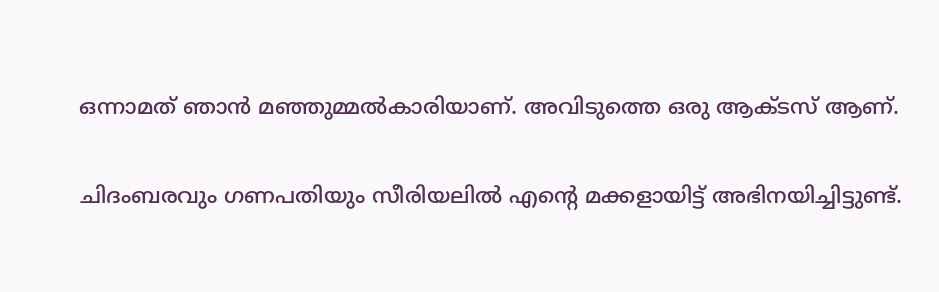ഒന്നാമത് ഞാൻ മഞ്ഞുമ്മൽകാരിയാണ്. അവിടുത്തെ ഒരു ആക്ടസ് ആണ്.

ചിദംബരവും ഗണപതിയും സീരിയലിൽ എന്റെ മക്കളായിട്ട് അഭിനയിച്ചിട്ടുണ്ട്.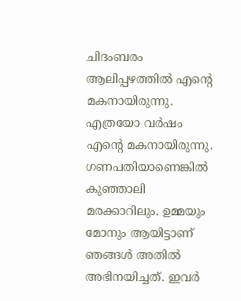ചിദംബരം ആലിപ്പഴത്തിൽ എന്റെ മകനായിരുന്നു. എത്രയോ വർഷം എന്റെ മകനായിരുന്നു. ഗണപതിയാണെങ്കിൽ കുഞ്ഞാലി മരക്കാറിലും. ഉമ്മയും മോനും ആയിട്ടാണ് ഞങ്ങൾ അതിൽ അഭിനയിച്ചത്. ഇവർ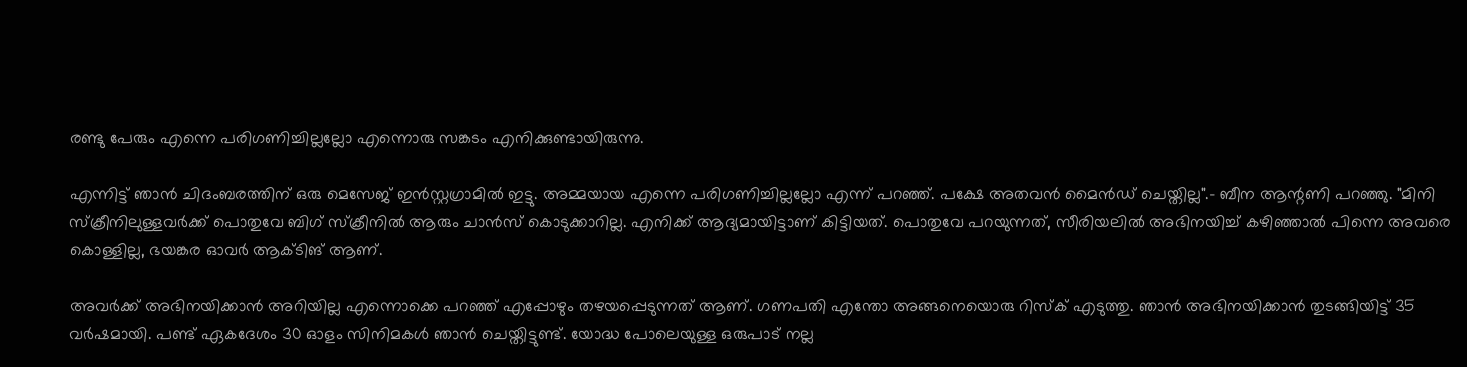രണ്ടു പേരും എന്നെ പരിഗണിച്ചില്ലല്ലോ എന്നൊരു സങ്കടം എനിക്കുണ്ടായിരുന്നു.

എന്നിട്ട് ഞാൻ‌ ചിദംബരത്തിന് ഒരു മെസേജ് ഇൻസ്റ്റഗ്രാമിൽ ഇട്ടു. അമ്മയായ എന്നെ പരിഗണിച്ചില്ലല്ലോ എന്ന് പറഞ്ഞ്. പക്ഷേ അതവൻ മൈൻഡ് ചെയ്തില്ല".- ബീന ആന്റണി പറഞ്ഞു. "മിനി സ്ക്രീനിലുള്ളവർക്ക് പൊതുവേ ബിഗ് സ്ക്രീനിൽ ആരും ചാൻസ് കൊടുക്കാറില്ല. എനിക്ക് ആദ്യമായിട്ടാണ് കിട്ടിയത്. പൊതുവേ പറയുന്നത്, സീരിയലിൽ അഭിനയിച്ച് കഴിഞ്ഞാൽ പിന്നെ അവരെ കൊള്ളില്ല, ഭയങ്കര ഓവർ ആക്ടിങ് ആണ്.

അവർക്ക് അഭിനയിക്കാൻ അറിയില്ല എന്നൊക്കെ പറഞ്ഞ് എപ്പോഴും തഴയപ്പെടുന്നത് ആണ്. ഗണപതി എന്തോ അങ്ങനെയൊരു റിസ്ക് എടുത്തു. ഞാൻ അഭിനയിക്കാൻ തുടങ്ങിയിട്ട് 35 വർഷമായി. പണ്ട് ഏകദേശം 30 ഓളം സിനിമകൾ ഞാൻ ചെയ്തിട്ടുണ്ട്. യോദ്ധ പോലെയുള്ള ഒരുപാട് നല്ല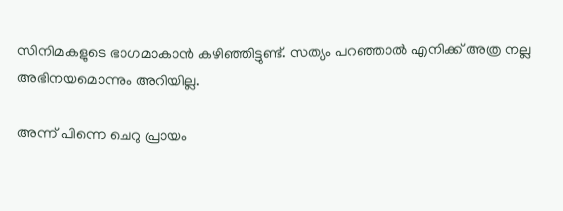സിനിമകളുടെ ഭാഗമാകാൻ കഴിഞ്ഞിട്ടുണ്ട്. സത്യം പറഞ്ഞാൽ എനിക്ക് അത്ര നല്ല അഭിനയമൊന്നും അറിയില്ല.

അന്ന് പിന്നെ ചെറു പ്രായം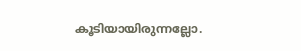കൂടിയായിരുന്നല്ലോ.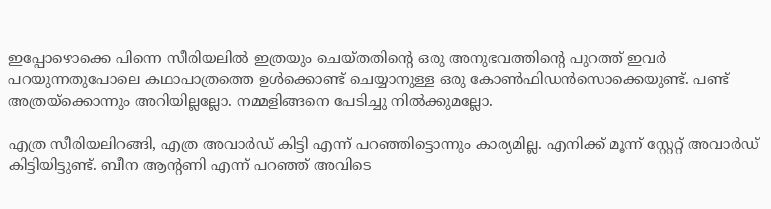ഇപ്പോഴൊക്കെ പിന്നെ സീരിയലിൽ ഇത്രയും ചെയ്തതിന്റെ ഒരു അനുഭവത്തിന്റെ പുറത്ത് ഇവർ പറയുന്നതുപോലെ കഥാപാത്രത്തെ ഉൾക്കൊണ്ട് ചെയ്യാനുള്ള ഒരു കോൺഫിഡൻസൊക്കെയുണ്ട്. പണ്ട് അത്രയ്ക്കൊന്നും അറിയില്ലല്ലോ. നമ്മളിങ്ങനെ പേടിച്ചു നിൽക്കുമല്ലോ.

എത്ര സീരിയലിറങ്ങി, എത്ര അവാർഡ് കിട്ടി എന്ന് പറഞ്ഞിട്ടൊന്നും കാര്യമില്ല. എനിക്ക് മൂന്ന് സ്റ്റേറ്റ് അവാർഡ് കിട്ടിയിട്ടുണ്ട്. ബീന ആന്റണി എന്ന് പറഞ്ഞ് അവിടെ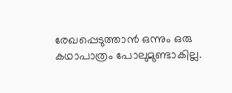രേഖപ്പെടുത്താൻ ഒന്നും ഒരു കഥാപാത്രം പോലുമുണ്ടാകില്ല.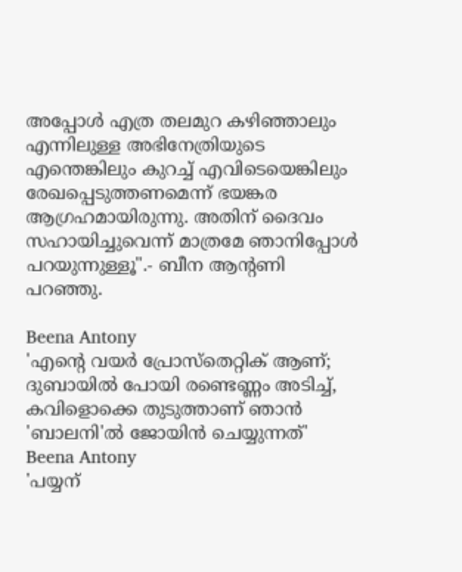അപ്പോൾ എത്ര തലമുറ കഴിഞ്ഞാലും എന്നിലുള്ള അഭിനേത്രിയുടെ എന്തെങ്കിലും കുറച്ച് എവിടെയെങ്കിലും രേഖപ്പെടുത്തണമെന്ന് ഭയങ്കര ആഗ്രഹമായിരുന്നു. അതിന് ദൈവം സഹായിച്ചുവെന്ന് മാത്രമേ ഞാനിപ്പോൾ പറയുന്നുള്ളൂ".- ബീന ആന്റണി പറഞ്ഞു.

Beena Antony
'എന്റെ വയർ പ്രോസ്തെറ്റിക് ആണ്; ദുബായിൽ പോയി രണ്ടെണ്ണം അടിച്ച്, കവിളൊക്കെ തുടുത്താണ് ഞാൻ 'ബാലനി'ൽ ജോയിൻ ചെയ്യുന്നത്'
Beena Antony
'പയ്യന്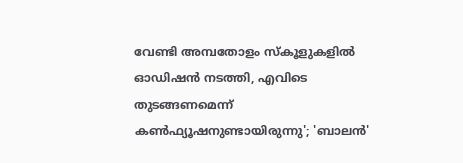വേണ്ടി അമ്പതോളം സ്കൂളുകളിൽ ഓഡിഷൻ നടത്തി, എവിടെ തുടങ്ങണമെന്ന് കൺഫ്യൂഷനുണ്ടായിരുന്നു'; 'ബാലൻ'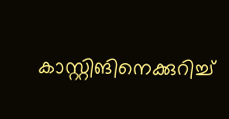കാസ്റ്റിങിനെക്കുറിച്ച്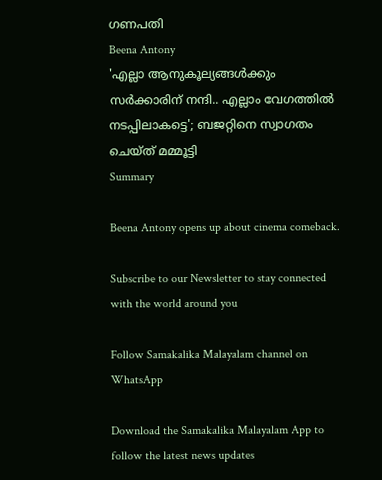ഗണപതി
Beena Antony
'എല്ലാ ആനുകൂല്യങ്ങൾക്കും സർക്കാരിന് നന്ദി.. എല്ലാം വേഗത്തിൽ നടപ്പിലാകട്ടെ'; ബജറ്റിനെ സ്വാഗതം ചെയ്ത് മമ്മൂട്ടി
Summary

Beena Antony opens up about cinema comeback.

Subscribe to our Newsletter to stay connected with the world around you

Follow Samakalika Malayalam channel on WhatsApp

Download the Samakalika Malayalam App to follow the latest news updates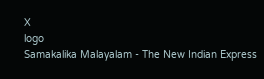X
logo
Samakalika Malayalam - The New Indian Express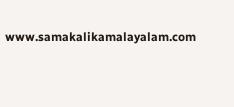www.samakalikamalayalam.com